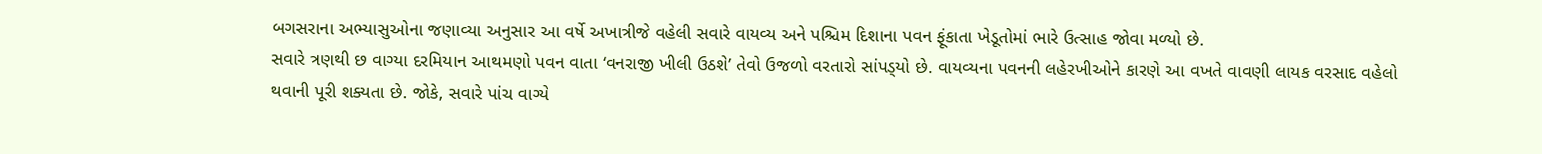બગસરાના અભ્યાસુઓના જણાવ્યા અનુસાર આ વર્ષે અખાત્રીજે વહેલી સવારે વાયવ્ય અને પશ્ચિમ દિશાના પવન ફૂંકાતા ખેડૂતોમાં ભારે ઉત્સાહ જોવા મળ્યો છે.
સવારે ત્રણથી છ વાગ્યા દરમિયાન આથમણો પવન વાતા ‘વનરાજી ખીલી ઉઠશે’ તેવો ઉજળો વરતારો સાંપડ્‌યો છે. વાયવ્યના પવનની લહેરખીઓને કારણે આ વખતે વાવણી લાયક વરસાદ વહેલો થવાની પૂરી શક્યતા છે. જોકે, સવારે પાંચ વાગ્યે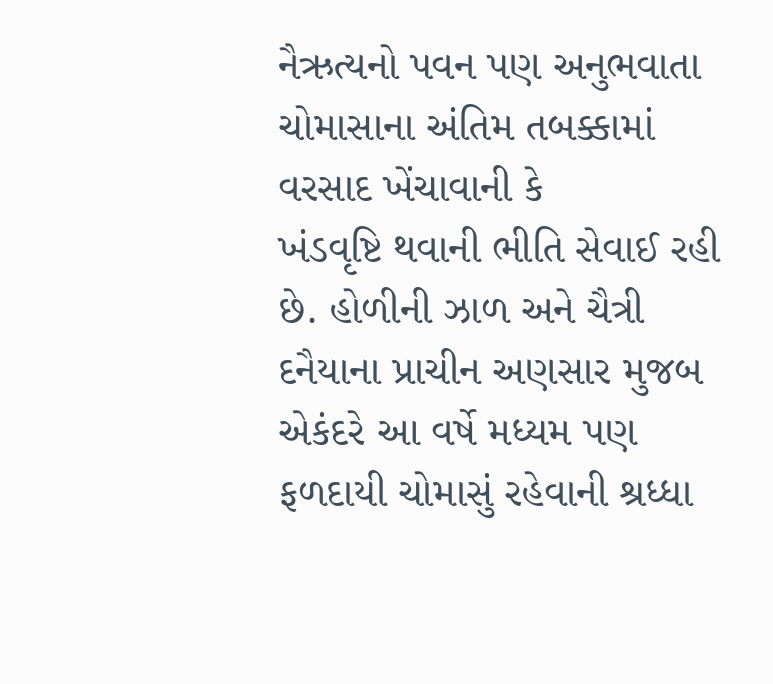નૈઋત્યનો પવન પણ અનુભવાતા ચોમાસાના અંતિમ તબક્કામાં વરસાદ ખેંચાવાની કે
ખંડવૃષ્ટિ થવાની ભીતિ સેવાઈ રહી છે. હોળીની ઝાળ અને ચૈત્રી દનૈયાના પ્રાચીન અણસાર મુજબ એકંદરે આ વર્ષે મધ્યમ પણ ફળદાયી ચોમાસું રહેવાની શ્રધ્ધા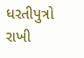ધરતીપુત્રો રાખી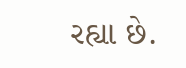રહ્યા છે.